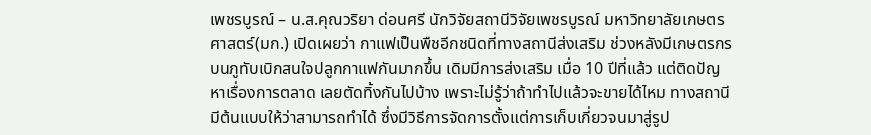เพชรบูรณ์ – น.ส.คุณวริยา ด่อนศรี นักวิจัยสถานีวิจัยเพชรบูรณ์ มหาวิทยาลัยเกษตรศาสตร์(มก.) เปิดเผยว่า กาแฟเป็นพืชอีกชนิดที่ทางสถานีส่งเสริม ช่วงหลังมีเกษตรกรบนภูทับเบิกสนใจปลูกกาแฟกันมากขึ้น เดิมมีการส่งเสริม เมื่อ 10 ปีที่แล้ว แต่ติดปัญหาเรื่องการตลาด เลยตัดทิ้งกันไปบ้าง เพราะไม่รู้ว่าถ้าทำไปแล้วจะขายได้ไหม ทางสถานีมีต้นแบบให้ว่าสามารถทำได้ ซึ่งมีวิธีการจัดการตั้งแต่การเก็บเกี่ยวจนมาสู่รูป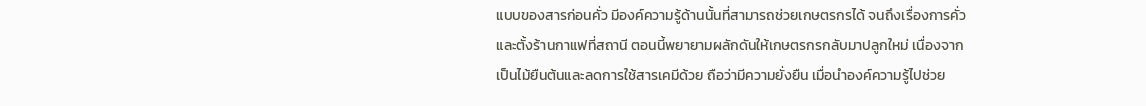แบบของสารก่อนคั่ว มีองค์ความรู้ด้านนั้นที่สามารถช่วยเกษตรกรได้ จนถึงเรื่องการคั่วและตั้งร้านกาแฟที่สถานี ตอนนี้พยายามผลักดันให้เกษตรกรกลับมาปลูกใหม่ เนื่องจากเป็นไม้ยืนต้นและลดการใช้สารเคมีด้วย ถือว่ามีความยั่งยืน เมื่อนำองค์ความรู้ไปช่วย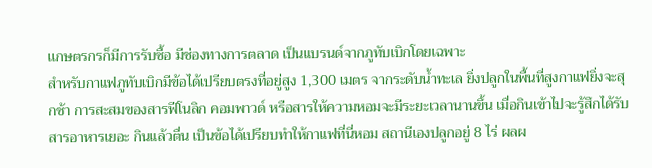เเกษตรกรก็มีการรับซื้อ มีช่องทางการตลาด เป็นแบรนด์จากภูทับเบิกโดยเฉพาะ
สำหรับกาแฟภูทับเบิกมีข้อได้เปรียบตรงที่อยู่สูง 1,300 เมตร จากระดับน้ำทะเล ยิ่งปลูกในพื้นที่สูงกาแฟยิ่งจะสุกช้า การสะสมของสารฟีโนลิก คอมพาวด์ หรือสารให้ความหอมจะมีระยะเวลานานขึ้น เมื่อกินเข้าไปจะรู้สึกได้รับสารอาหารเยอะ กินแล้วตื่น เป็นข้อได้เปรียบทำให้กาแฟที่นี่หอม สถานีเองปลูกอยู่ 8 ไร่ ผลผ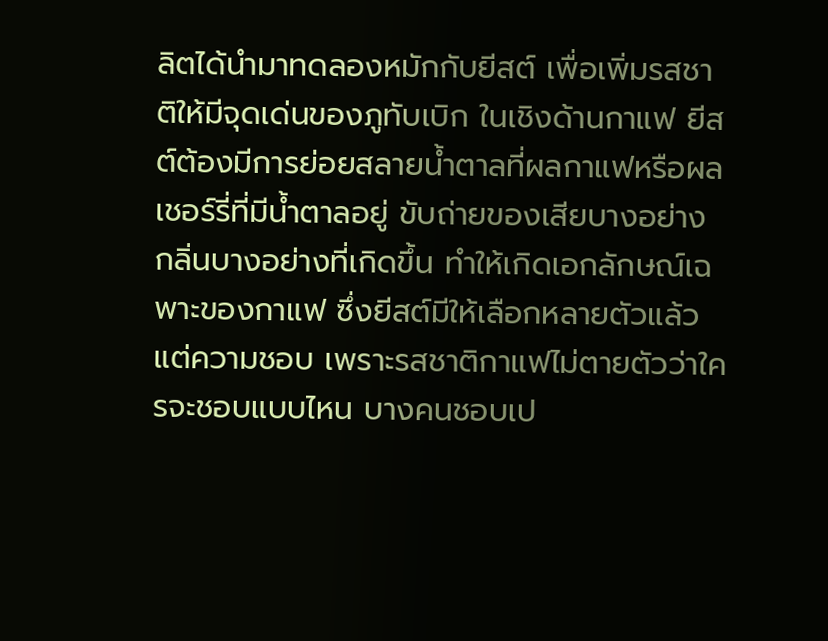ลิตได้นำมาทดลองหมักกับยีสต์ เพื่อเพิ่มรสชาติให้มีจุดเด่นของภูทับเบิก ในเชิงด้านกาแฟ ยีสต์ต้องมีการย่อยสลายน้ำตาลที่ผลกาแฟหรือผล เชอร์รี่ที่มีน้ำตาลอยู่ ขับถ่ายของเสียบางอย่าง กลิ่นบางอย่างที่เกิดขึ้น ทำให้เกิดเอกลักษณ์เฉพาะของกาแฟ ซึ่งยีสต์มีให้เลือกหลายตัวแล้วแต่ความชอบ เพราะรสชาติกาแฟไม่ตายตัวว่าใครจะชอบแบบไหน บางคนชอบเป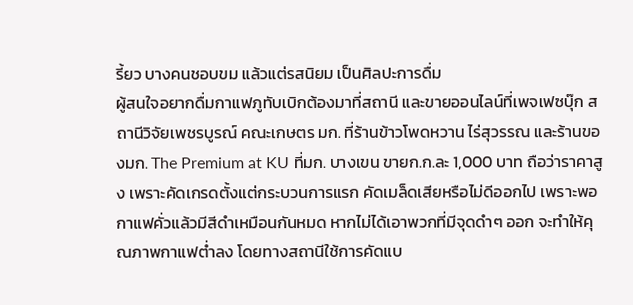รี้ยว บางคนชอบขม แล้วแต่รสนิยม เป็นศิลปะการดื่ม
ผู้สนใจอยากดื่มกาแฟภูทับเบิกต้องมาที่สถานี และขายออนไลน์ที่เพจเฟซบุ๊ก สถานีวิจัยเพชรบูรณ์ คณะเกษตร มก. ที่ร้านข้าวโพดหวาน ไร่สุวรรณ และร้านของมก. The Premium at KU ที่มก. บางเขน ขายก.ก.ละ 1,000 บาท ถือว่าราคาสูง เพราะคัดเกรดตั้งแต่กระบวนการแรก คัดเมล็ดเสียหรือไม่ดีออกไป เพราะพอกาแฟคั่วแล้วมีสีดำเหมือนกันหมด หากไม่ได้เอาพวกที่มีจุดดำๆ ออก จะทำให้คุณภาพกาแฟต่ำลง โดยทางสถานีใช้การคัดแบ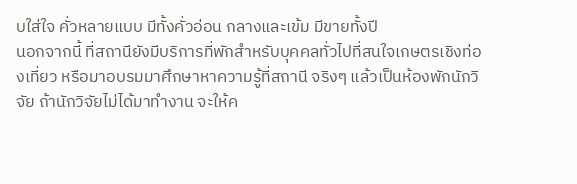บใส่ใจ คั่วหลายแบบ มีทั้งคั่วอ่อน กลางและเข้ม มีขายทั้งปี
นอกจากนี้ ที่สถานียังมีบริการที่พักสำหรับบุคคลทั่วไปที่สนใจเกษตรเชิงท่องเที่ยว หรือมาอบรมมาศึกษาหาความรู้ที่สถานี จริงๆ แล้วเป็นห้องพักนักวิจัย ถ้านักวิจัยไม่ได้มาทำงาน จะให้ค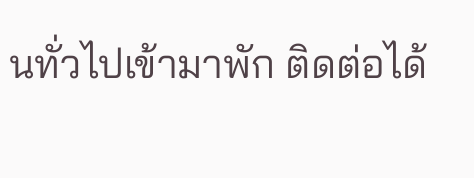นทั่วไปเข้ามาพัก ติดต่อได้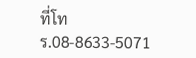ที่โทร.08-8633-5071